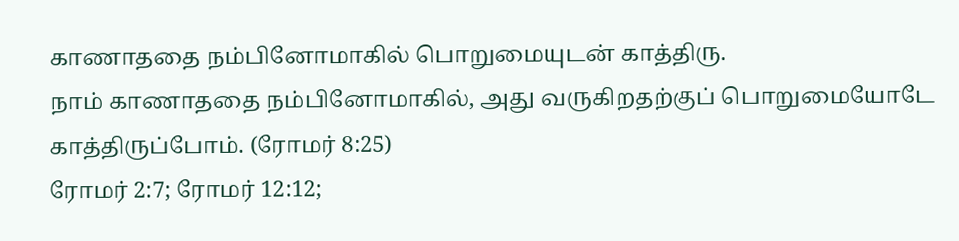காணாததை நம்பினோமாகில் பொறுமையுடன் காத்திரு.
நாம் காணாததை நம்பினோமாகில், அது வருகிறதற்குப் பொறுமையோடே காத்திருப்போம். (ரோமர் 8:25)
ரோமர் 2:7; ரோமர் 12:12;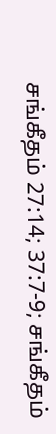சங்கீதம் 27:14; 37:7-9; சங்கீதம்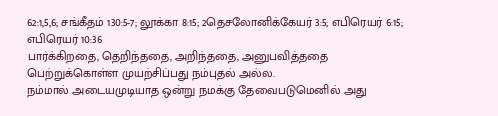62:1,5,6; சங்கீதம் 130:5-7; லூக்கா 8:15; 2தெசலோனிக்கேயர் 3:5; எபிரெயர் 6:15; எபிரெயர் 10:36
பார்க்கிறதை, தெறிந்ததை, அறிந்ததை, அனுபவித்ததை பெற்றுக்கொள்ள முயற்சிப்பது நம்புதல் அல்ல.
நம்மால் அடையமுடியாத ஒன்று நமக்கு தேவைபடுமெனில் அது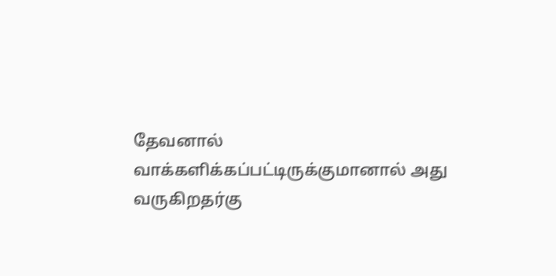தேவனால் வாக்களிக்கப்பட்டிருக்குமானால் அது வருகிறதர்கு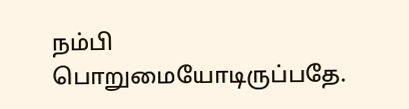நம்பி பொறுமையோடிருப்பதே.